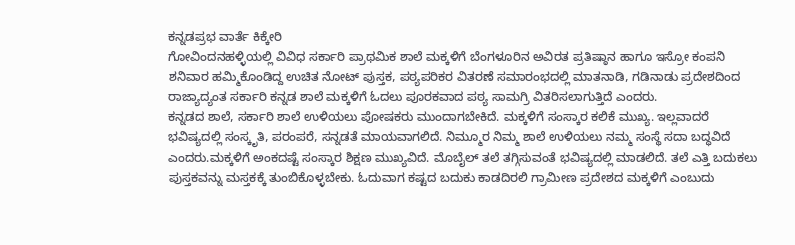ಕನ್ನಡಪ್ರಭ ವಾರ್ತೆ ಕಿಕ್ಕೇರಿ
ಗೋವಿಂದನಹಳ್ಳಿಯಲ್ಲಿ ವಿವಿಧ ಸರ್ಕಾರಿ ಪ್ರಾಥಮಿಕ ಶಾಲೆ ಮಕ್ಕಳಿಗೆ ಬೆಂಗಳೂರಿನ ಅವಿರತ ಪ್ರತಿಷ್ಠಾನ ಹಾಗೂ ಇಸ್ರೋ ಕಂಪನಿ ಶನಿವಾರ ಹಮ್ಮಿಕೊಂಡಿದ್ದ ಉಚಿತ ನೋಟ್ ಪುಸ್ತಕ, ಪಠ್ಯಪರಿಕರ ವಿತರಣೆ ಸಮಾರಂಭದಲ್ಲಿ ಮಾತನಾಡಿ, ಗಡಿನಾಡು ಪ್ರದೇಶದಿಂದ ರಾಜ್ಯಾದ್ಯಂತ ಸರ್ಕಾರಿ ಕನ್ನಡ ಶಾಲೆ ಮಕ್ಕಳಿಗೆ ಓದಲು ಪೂರಕವಾದ ಪಠ್ಯ ಸಾಮಗ್ರಿ ವಿತರಿಸಲಾಗುತ್ತಿದೆ ಎಂದರು.
ಕನ್ನಡದ ಶಾಲೆ, ಸರ್ಕಾರಿ ಶಾಲೆ ಉಳಿಯಲು ಪೋಷಕರು ಮುಂದಾಗಬೇಕಿದೆ. ಮಕ್ಕಳಿಗೆ ಸಂಸ್ಕಾರ ಕಲಿಕೆ ಮುಖ್ಯ. ಇಲ್ಲವಾದರೆ ಭವಿಷ್ಯದಲ್ಲಿ ಸಂಸ್ಕೃತಿ, ಪರಂಪರೆ, ಸನ್ನಡತೆ ಮಾಯವಾಗಲಿದೆ. ನಿಮ್ಮೂರ ನಿಮ್ಮ ಶಾಲೆ ಉಳಿಯಲು ನಮ್ಮ ಸಂಸ್ಥೆ ಸದಾ ಬದ್ಧವಿದೆ ಎಂದರು.ಮಕ್ಕಳಿಗೆ ಅಂಕದಷ್ಟೆ ಸಂಸ್ಕಾರ ಶಿಕ್ಷಣ ಮುಖ್ಯವಿದೆ. ಮೊಬೈಲ್ ತಲೆ ತಗ್ಗಿಸುವಂತೆ ಭವಿಷ್ಯದಲ್ಲಿ ಮಾಡಲಿದೆ. ತಲೆ ಎತ್ತಿ ಬದುಕಲು ಪುಸ್ತಕವನ್ನು ಮಸ್ತಕಕ್ಕೆ ತುಂಬಿಕೊಳ್ಳಬೇಕು. ಓದುವಾಗ ಕಷ್ಟದ ಬದುಕು ಕಾಡದಿರಲಿ ಗ್ರಾಮೀಣ ಪ್ರದೇಶದ ಮಕ್ಕಳಿಗೆ ಎಂಬುದು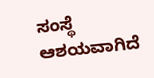ಸಂಸ್ಥೆ ಆಶಯವಾಗಿದೆ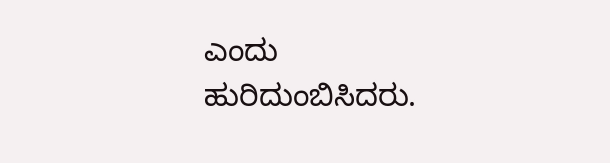ಎಂದು ಹುರಿದುಂಬಿಸಿದರು.